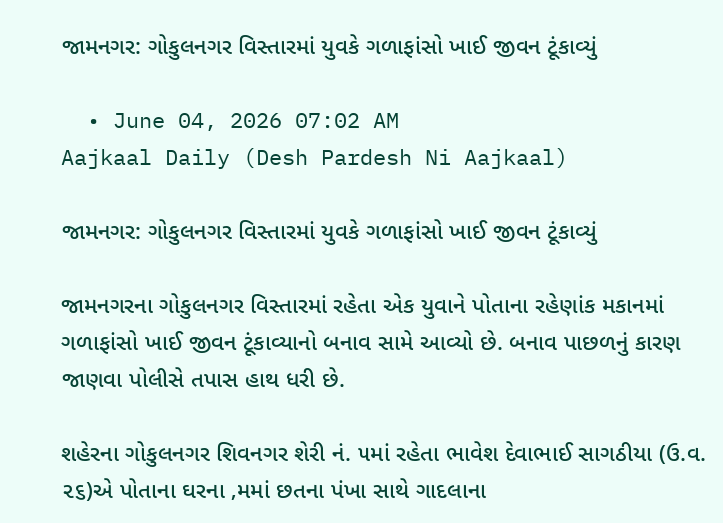જામનગર: ગોકુલનગર વિસ્તારમાં યુવકે ગળાફાંસો ખાઈ જીવન ટૂંકાવ્યું

  • June 04, 2026 07:02 AM
Aajkaal Daily (Desh Pardesh Ni Aajkaal)

જામનગર: ગોકુલનગર વિસ્તારમાં યુવકે ગળાફાંસો ખાઈ જીવન ટૂંકાવ્યું

જામનગરના ગોકુલનગર વિસ્તારમાં રહેતા એક યુવાને પોતાના રહેણાંક મકાનમાં ગળાફાંસો ખાઈ જીવન ટૂંકાવ્યાનો બનાવ સામે આવ્યો છે. બનાવ પાછળનું કારણ જાણવા પોલીસે તપાસ હાથ ધરી છે.

શહેરના ગોકુલનગર શિવનગર શેરી નં. ૫માં રહેતા ભાવેશ દેવાભાઈ સાગઠીયા (ઉ.વ. ૨૬)એ પોતાના ઘરના ‚મમાં છતના પંખા સાથે ગાદલાના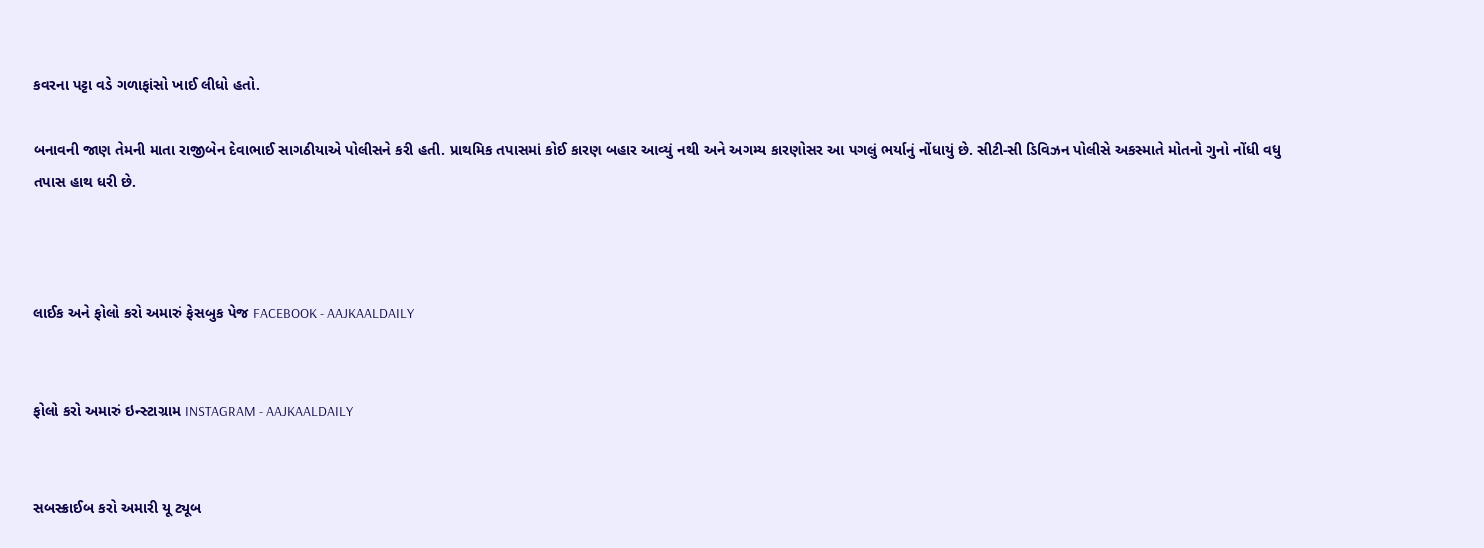કવરના પટ્ટા વડે ગળાફાંસો ખાઈ લીધો હતો.

બનાવની જાણ તેમની માતા રાજીબેન દેવાભાઈ સાગઠીયાએ પોલીસને કરી હતી. પ્રાથમિક તપાસમાં કોઈ કારણ બહાર આવ્યું નથી અને અગમ્ય કારણોસર આ પગલું ભર્યાનું નોંધાયું છે. સીટી-સી ડિવિઝન પોલીસે અકસ્માતે મોતનો ગુનો નોંધી વધુ તપાસ હાથ ધરી છે.



લાઈક અને ફોલો કરો અમારું ફેસબુક પેજ FACEBOOK - AAJKAALDAILY


ફોલો કરો અમારું ઇન્સ્ટાગ્રામ INSTAGRAM - AAJKAALDAILY


સબસ્ક્રાઈબ કરો અમારી યૂ ટ્યૂબ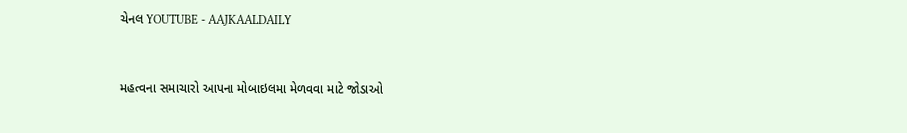ચેનલ YOUTUBE - AAJKAALDAILY


મહત્વના સમાચારો આપના મોબાઇલમા મેળવવા માટે જોડાઓ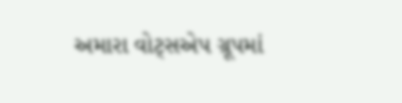અમારા વોટ્સએપ ગ્રૂપમાં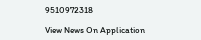9510972318

View News On Application